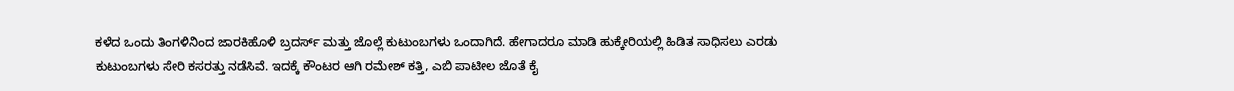ಕಳೆದ ಒಂದು ತಿಂಗಳಿನಿಂದ ಜಾರಕಿಹೊಳಿ ಬ್ರದರ್ಸ್ ಮತ್ತು ಜೊಲ್ಲೆ ಕುಟುಂಬಗಳು ಒಂದಾಗಿದೆ. ಹೇಗಾದರೂ ಮಾಡಿ ಹುಕ್ಕೇರಿಯಲ್ಲಿ ಹಿಡಿತ ಸಾಧಿಸಲು ಎರಡು ಕುಟುಂಬಗಳು ಸೇರಿ ಕಸರತ್ತು ನಡೆಸಿವೆ. ಇದಕ್ಕೆ ಕೌಂಟರ ಆಗಿ ರಮೇಶ್ ಕತ್ತಿ, ಎಬಿ ಪಾಟೀಲ ಜೊತೆ ಕೈ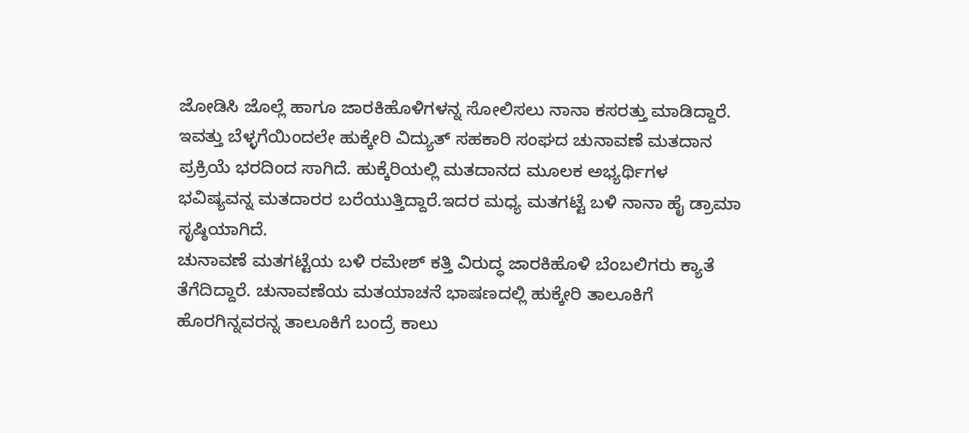ಜೋಡಿಸಿ ಜೊಲ್ಲೆ ಹಾಗೂ ಜಾರಕಿಹೊಳಿಗಳನ್ನ ಸೋಲಿಸಲು ನಾನಾ ಕಸರತ್ತು ಮಾಡಿದ್ದಾರೆ.
ಇವತ್ತು ಬೆಳ್ಳಗೆಯಿಂದಲೇ ಹುಕ್ಕೇರಿ ವಿದ್ಯುತ್ ಸಹಕಾರಿ ಸಂಘದ ಚುನಾವಣೆ ಮತದಾನ ಪ್ರಕ್ರಿಯೆ ಭರದಿಂದ ಸಾಗಿದೆ. ಹುಕ್ಕೆರಿಯಲ್ಲಿ ಮತದಾನದ ಮೂಲಕ ಅಭ್ಯರ್ಥಿಗಳ ಭವಿಷ್ಯವನ್ನ ಮತದಾರರ ಬರೆಯುತ್ತಿದ್ದಾರೆ.ಇದರ ಮಧ್ಯ ಮತಗಟ್ಟೆ ಬಳಿ ನಾನಾ ಹೈ ಡ್ರಾಮಾ ಸೃಷ್ಠಿಯಾಗಿದೆ.
ಚುನಾವಣೆ ಮತಗಟ್ಟೆಯ ಬಳಿ ರಮೇಶ್ ಕತ್ತಿ ವಿರುದ್ಧ ಜಾರಕಿಹೊಳಿ ಬೆಂಬಲಿಗರು ಕ್ಯಾತೆ ತೆಗೆದಿದ್ದಾರೆ. ಚುನಾವಣೆಯ ಮತಯಾಚನೆ ಭಾಷಣದಲ್ಲಿ ಹುಕ್ಕೇರಿ ತಾಲೂಕಿಗೆ ಹೊರಗಿನ್ನವರನ್ನ ತಾಲೂಕಿಗೆ ಬಂದ್ರೆ ಕಾಲು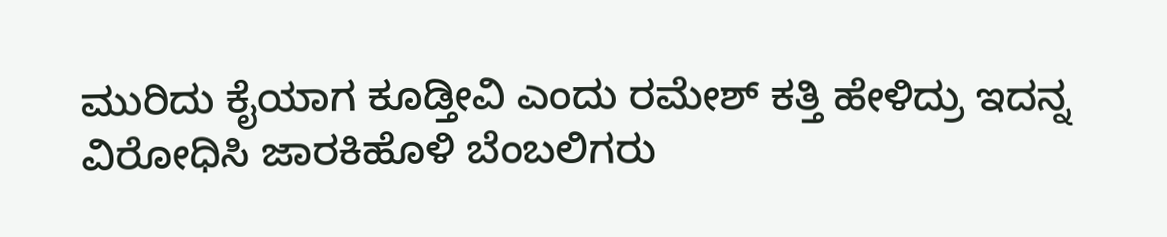ಮುರಿದು ಕೈಯಾಗ ಕೂಡ್ತೀವಿ ಎಂದು ರಮೇಶ್ ಕತ್ತಿ ಹೇಳಿದ್ರು ಇದನ್ನ ವಿರೋಧಿಸಿ ಜಾರಕಿಹೊಳಿ ಬೆಂಬಲಿಗರು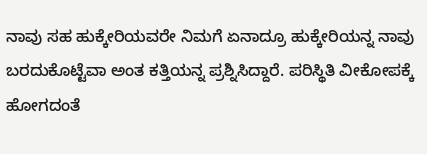ನಾವು ಸಹ ಹುಕ್ಕೇರಿಯವರೇ ನಿಮಗೆ ಏನಾದ್ರೂ ಹುಕ್ಕೇರಿಯನ್ನ ನಾವು ಬರದುಕೊಟ್ಟೆವಾ ಅಂತ ಕತ್ತಿಯನ್ನ ಪ್ರಶ್ನಿಸಿದ್ದಾರೆ. ಪರಿಸ್ಥಿತಿ ವೀಕೋಪಕ್ಕೆ ಹೋಗದಂತೆ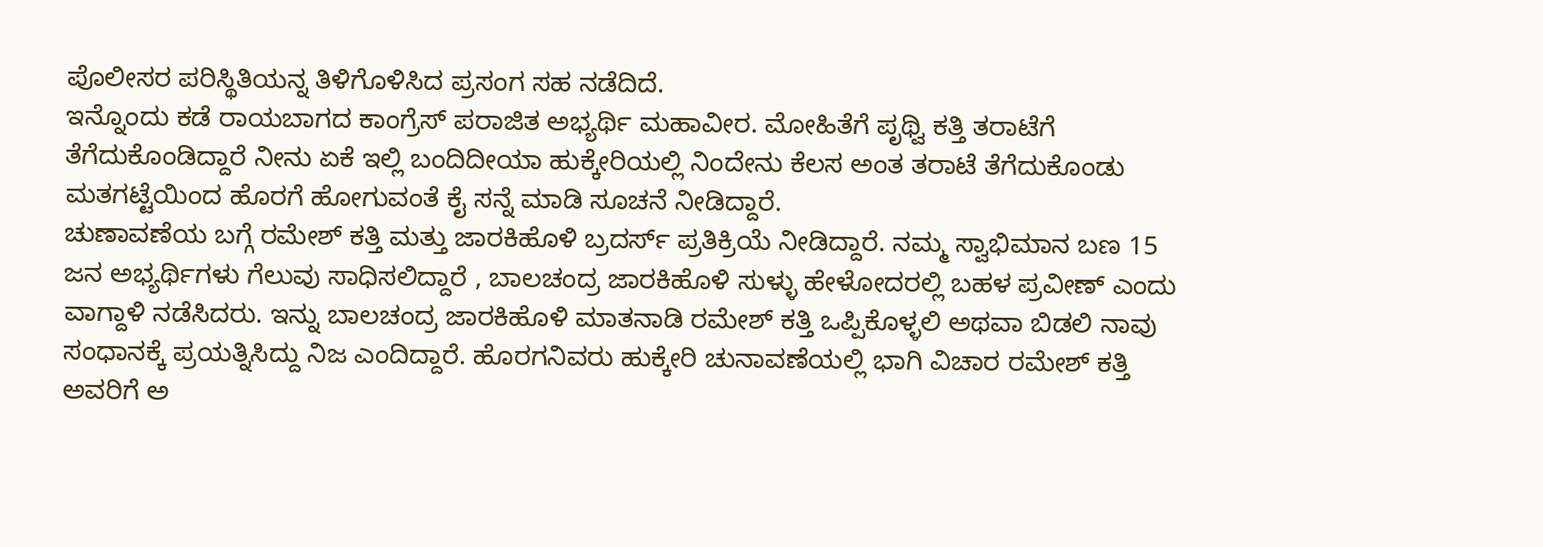ಪೊಲೀಸರ ಪರಿಸ್ಥಿತಿಯನ್ನ ತಿಳಿಗೊಳಿಸಿದ ಪ್ರಸಂಗ ಸಹ ನಡೆದಿದೆ.
ಇನ್ನೊಂದು ಕಡೆ ರಾಯಬಾಗದ ಕಾಂಗ್ರೆಸ್ ಪರಾಜಿತ ಅಭ್ಯರ್ಥಿ ಮಹಾವೀರ. ಮೋಹಿತೆಗೆ ಪೃಥ್ವಿ ಕತ್ತಿ ತರಾಟೆಗೆ ತೆಗೆದುಕೊಂಡಿದ್ದಾರೆ ನೀನು ಏಕೆ ಇಲ್ಲಿ ಬಂದಿದೀಯಾ ಹುಕ್ಕೇರಿಯಲ್ಲಿ ನಿಂದೇನು ಕೆಲಸ ಅಂತ ತರಾಟೆ ತೆಗೆದುಕೊಂಡು ಮತಗಟ್ಟೆಯಿಂದ ಹೊರಗೆ ಹೋಗುವಂತೆ ಕೈ ಸನ್ನೆ ಮಾಡಿ ಸೂಚನೆ ನೀಡಿದ್ದಾರೆ.
ಚುಣಾವಣೆಯ ಬಗ್ಗೆ ರಮೇಶ್ ಕತ್ತಿ ಮತ್ತು ಜಾರಕಿಹೊಳಿ ಬ್ರದರ್ಸ್ ಪ್ರತಿಕ್ರಿಯೆ ನೀಡಿದ್ದಾರೆ. ನಮ್ಮ ಸ್ವಾಭಿಮಾನ ಬಣ 15 ಜನ ಅಭ್ಯರ್ಥಿಗಳು ಗೆಲುವು ಸಾಧಿಸಲಿದ್ದಾರೆ , ಬಾಲಚಂದ್ರ ಜಾರಕಿಹೊಳಿ ಸುಳ್ಳು ಹೇಳೋದರಲ್ಲಿ ಬಹಳ ಪ್ರವೀಣ್ ಎಂದು ವಾಗ್ದಾಳಿ ನಡೆಸಿದರು. ಇನ್ನು ಬಾಲಚಂದ್ರ ಜಾರಕಿಹೊಳಿ ಮಾತನಾಡಿ ರಮೇಶ್ ಕತ್ತಿ ಒಪ್ಪಿಕೊಳ್ಳಲಿ ಅಥವಾ ಬಿಡಲಿ ನಾವು ಸಂಧಾನಕ್ಕೆ ಪ್ರಯತ್ನಿಸಿದ್ದು ನಿಜ ಎಂದಿದ್ದಾರೆ. ಹೊರಗನಿವರು ಹುಕ್ಕೇರಿ ಚುನಾವಣೆಯಲ್ಲಿ ಭಾಗಿ ವಿಚಾರ ರಮೇಶ್ ಕತ್ತಿ ಅವರಿಗೆ ಅ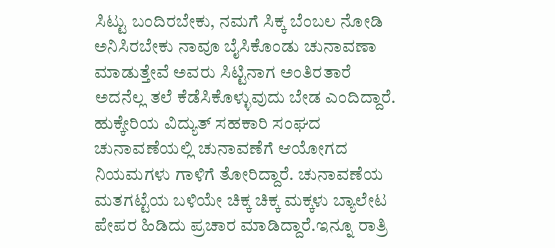ಸಿಟ್ಟು ಬಂದಿರಬೇಕು, ನಮಗೆ ಸಿಕ್ಕ ಬೆಂಬಲ ನೋಡಿ ಅನಿಸಿರಬೇಕು ನಾವೂ ಬೈಸಿಕೊಂಡು ಚುನಾವಣಾ ಮಾಡುತ್ತೇವೆ ಅವರು ಸಿಟ್ಟಿನಾಗ ಅಂತಿರತಾರೆ ಅದನೆಲ್ಲ ತಲೆ ಕೆಡೆಸಿಕೊಳ್ಳುವುದು ಬೇಡ ಎಂದಿದ್ದಾರೆ.
ಹುಕ್ಕೇರಿಯ ವಿದ್ಯುತ್ ಸಹಕಾರಿ ಸಂಘದ ಚುನಾವಣೆಯಲ್ಲಿ ಚುನಾವಣೆಗೆ ಆಯೋಗದ ನಿಯಮಗಳು ಗಾಳಿಗೆ ತೋರಿದ್ದಾರೆ. ಚುನಾವಣೆಯ ಮತಗಟ್ಟೆಯ ಬಳಿಯೇ ಚಿಕ್ಕ ಚಿಕ್ಕ ಮಕ್ಕಳು ಬ್ಯಾಲೇಟ ಪೇಪರ ಹಿಡಿದು ಪ್ರಚಾರ ಮಾಡಿದ್ದಾರೆ.ಇನ್ನೂ ರಾತ್ರಿ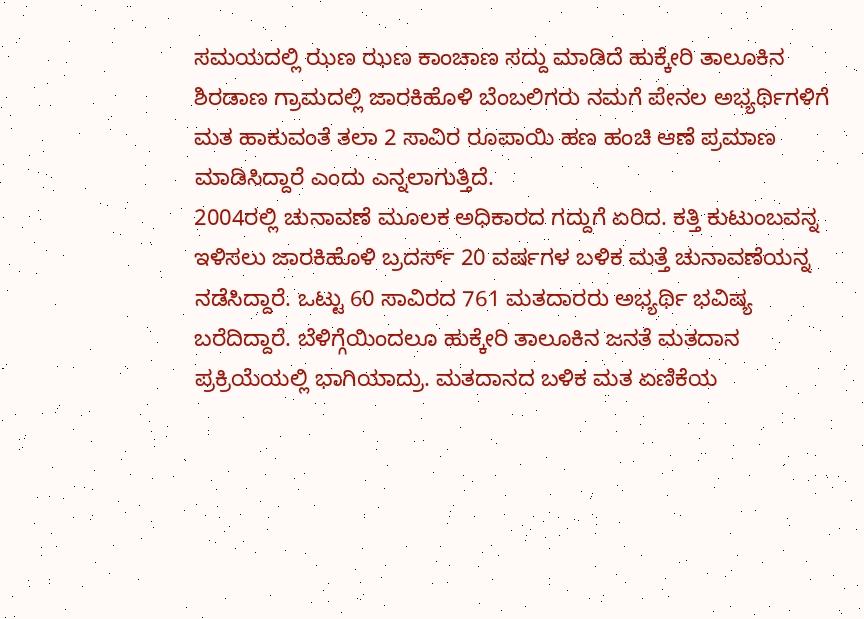ಸಮಯದಲ್ಲಿ ಝಣ ಝಣ ಕಾಂಚಾಣ ಸದ್ದು ಮಾಡಿದೆ ಹುಕ್ಕೇರಿ ತಾಲೂಕಿನ ಶಿರಡಾಣ ಗ್ರಾಮದಲ್ಲಿ ಜಾರಕಿಹೊಳಿ ಬೆಂಬಲಿಗರು ನಮಗೆ ಪೇನಲ ಅಭ್ಯರ್ಥಿಗಳಿಗೆ ಮತ ಹಾಕುವಂತೆ ತಲಾ 2 ಸಾವಿರ ರೂಪಾಯಿ ಹಣ ಹಂಚಿ ಆಣೆ ಪ್ರಮಾಣ ಮಾಡಿಸಿದ್ದಾರೆ ಎಂದು ಎನ್ನಲಾಗುತ್ತಿದೆ.
2004ರಲ್ಲಿ ಚುನಾವಣೆ ಮೂಲಕ ಅಧಿಕಾರದ ಗದ್ದುಗೆ ಏರಿದ. ಕತ್ತಿ ಕುಟುಂಬವನ್ನ ಇಳಿಸಲು ಜಾರಕಿಹೊಳಿ ಬ್ರದರ್ಸ್ 20 ವರ್ಷಗಳ ಬಳಿಕ ಮತ್ತೆ ಚುನಾವಣೆಯನ್ನ ನಡೆಸಿದ್ದಾರೆ. ಒಟ್ಟು 60 ಸಾವಿರದ 761 ಮತದಾರರು ಅಭ್ಯರ್ಥಿ ಭವಿಷ್ಯ ಬರೆದಿದ್ದಾರೆ. ಬೆಳಿಗ್ಗೆಯಿಂದಲೂ ಹುಕ್ಕೇರಿ ತಾಲೂಕಿನ ಜನತೆ ಮತದಾನ ಪ್ರಕ್ರಿಯೆಯಲ್ಲಿ ಭಾಗಿಯಾದ್ರು. ಮತದಾನದ ಬಳಿಕ ಮತ ಏಣಿಕೆಯ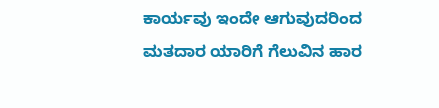ಕಾರ್ಯವು ಇಂದೇ ಆಗುವುದರಿಂದ ಮತದಾರ ಯಾರಿಗೆ ಗೆಲುವಿನ ಹಾರ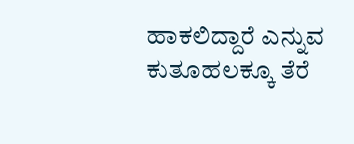ಹಾಕಲಿದ್ದಾರೆ ಎನ್ನುವ ಕುತೂಹಲಕ್ಕೂ ತೆರೆ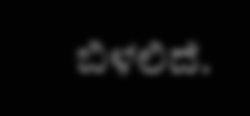ಬಿಳಲಿದೆ.